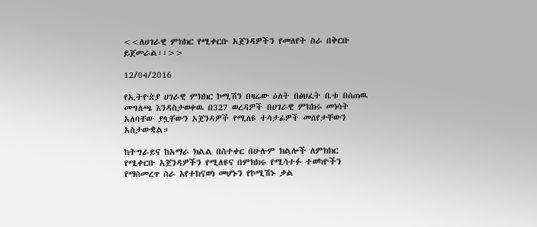<<ለሀገራዊ ምክክር የሚቀርቡ አጀንዳዎችን የመለየት ስራ በቅርቡ ይጀመራል፡፡>>

12/04/2016

የኢትዮጵያ ሀገራዊ ምክክር ኮሚሽን በዛሬው ዕለት በፅህፈት ቤቱ በሰጠዉ መግለጫ እንዳስታወቀዉ በ327 ወረዳዎች በሀገራዊ ምክክሩ መነሳት አለባቸው ያሏቸውን አጀንዳዎች የሚለዩ ተሳታፊዎች መለየታቸውን አስታውቋል።

ከትግራይና ከአማራ ክልል በስተቀር በሁሉም ክልሎች ለምክክር የሚቀርቡ አጀንዳዎችን የሚለዩና በምክክሩ የሚሳተፉ ተወካዮችን የማስመረጥ ስራ እየተከናወነ መሆኑን የኮሚሽኑ ቃል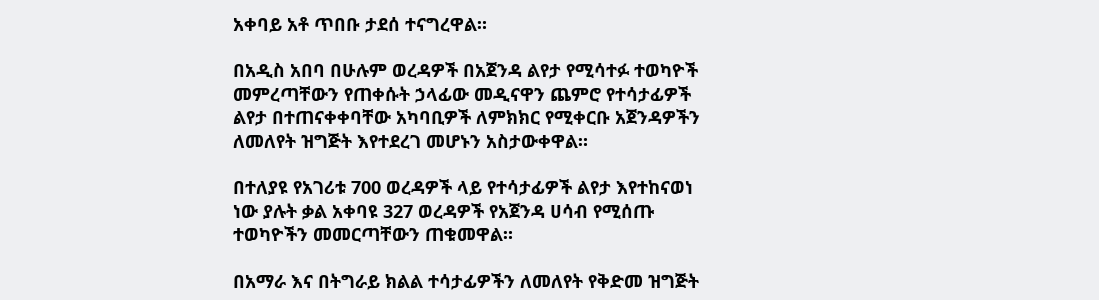አቀባይ አቶ ጥበቡ ታደሰ ተናግረዋል።

በአዲስ አበባ በሁሉም ወረዳዎች በአጀንዳ ልየታ የሚሳተፉ ተወካዮች መምረጣቸውን የጠቀሱት ኃላፊው መዲናዋን ጨምሮ የተሳታፊዎች ልየታ በተጠናቀቀባቸው አካባቢዎች ለምክክር የሚቀርቡ አጀንዳዎችን ለመለየት ዝግጅት እየተደረገ መሆኑን አስታውቀዋል።

በተለያዩ የአገሪቱ 700 ወረዳዎች ላይ የተሳታፊዎች ልየታ እየተከናወነ ነው ያሉት ቃል አቀባዩ 327 ወረዳዎች የአጀንዳ ሀሳብ የሚሰጡ ተወካዮችን መመርጣቸውን ጠቁመዋል።

በአማራ እና በትግራይ ክልል ተሳታፊዎችን ለመለየት የቅድመ ዝግጅት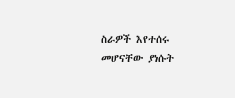ስራዎች እየተሰሩ መሆናቸው ያነሱት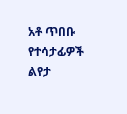አቶ ጥበቡ የተሳታፊዎች ልየታ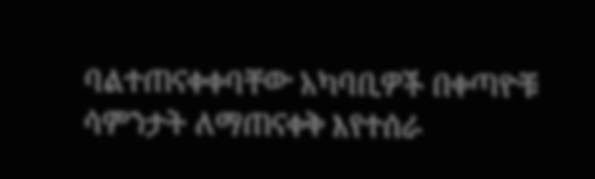ባልተጠናቀቀባቸው አካባቢዎች በቀጣዮቹ ሳምንታት ለማጠናቀቅ እየተሰራ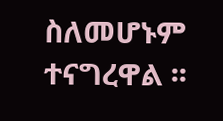ስለመሆኑም ተናግረዋል ፡፡